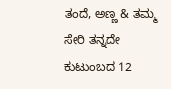ತಂದೆ, ಅಣ್ಣ & ತಮ್ಮ ಸೇರಿ ತನ್ನದೇ ಕುಟುಂಬದ 12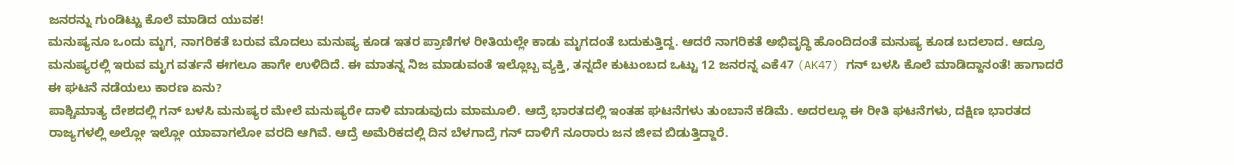ಜನರನ್ನು ಗುಂಡಿಟ್ಟು ಕೊಲೆ ಮಾಡಿದ ಯುವಕ!
ಮನುಷ್ಯನೂ ಒಂದು ಮೃಗ, ನಾಗರಿಕತೆ ಬರುವ ಮೊದಲು ಮನುಷ್ಯ ಕೂಡ ಇತರ ಪ್ರಾಣಿಗಳ ರೀತಿಯಲ್ಲೇ ಕಾಡು ಮೃಗದಂತೆ ಬದುಕುತ್ತಿದ್ದ. ಆದರೆ ನಾಗರಿಕತೆ ಅಭಿವೃದ್ಧಿ ಹೊಂದಿದಂತೆ ಮನುಷ್ಯ ಕೂಡ ಬದಲಾದ. ಆದ್ರೂ ಮನುಷ್ಯರಲ್ಲಿ ಇರುವ ಮೃಗ ವರ್ತನೆ ಈಗಲೂ ಹಾಗೇ ಉಳಿದಿದೆ. ಈ ಮಾತನ್ನ ನಿಜ ಮಾಡುವಂತೆ ಇಲ್ಲೊಬ್ಬ ವ್ಯಕ್ತಿ, ತನ್ನದೇ ಕುಟುಂಬದ ಒಟ್ಟು 12 ಜನರನ್ನ ಎಕೆ47 (AK47) ಗನ್ ಬಳಸಿ ಕೊಲೆ ಮಾಡಿದ್ದಾನಂತೆ! ಹಾಗಾದರೆ ಈ ಘಟನೆ ನಡೆಯಲು ಕಾರಣ ಏನು?
ಪಾಶ್ಚಿಮಾತ್ಯ ದೇಶದಲ್ಲಿ ಗನ್ ಬಳಸಿ ಮನುಷ್ಯರ ಮೇಲೆ ಮನುಷ್ಯರೇ ದಾಳಿ ಮಾಡುವುದು ಮಾಮೂಲಿ. ಆದ್ರೆ ಭಾರತದಲ್ಲಿ ಇಂತಹ ಘಟನೆಗಳು ತುಂಬಾನೆ ಕಡಿಮೆ. ಅದರಲ್ಲೂ ಈ ರೀತಿ ಘಟನೆಗಳು, ದಕ್ಷಿಣ ಭಾರತದ ರಾಜ್ಯಗಳಲ್ಲಿ ಅಲ್ಲೋ ಇಲ್ಲೋ ಯಾವಾಗಲೋ ವರದಿ ಆಗಿವೆ. ಆದ್ರೆ ಅಮೆರಿಕದಲ್ಲಿ ದಿನ ಬೆಳಗಾದ್ರೆ ಗನ್ ದಾಳಿಗೆ ನೂರಾರು ಜನ ಜೀವ ಬಿಡುತ್ತಿದ್ದಾರೆ.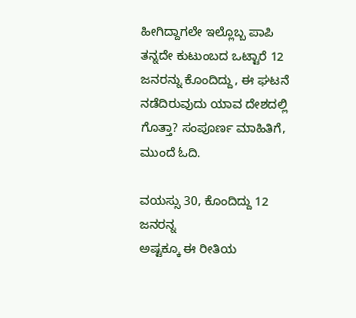ಹೀಗಿದ್ದಾಗಲೇ ಇಲ್ಲೊಬ್ಬ ಪಾಪಿ ತನ್ನದೇ ಕುಟುಂಬದ ಒಟ್ಟಾರೆ 12 ಜನರನ್ನು ಕೊಂದಿದ್ದು, ಈ ಘಟನೆ ನಡೆದಿರುವುದು ಯಾವ ದೇಶದಲ್ಲಿ ಗೊತ್ತಾ? ಸಂಪೂರ್ಣ ಮಾಹಿತಿಗೆ, ಮುಂದೆ ಓದಿ.

ವಯಸ್ಸು 30, ಕೊಂದಿದ್ದು 12 ಜನರನ್ನ
ಅಷ್ಟಕ್ಕೂ ಈ ರೀತಿಯ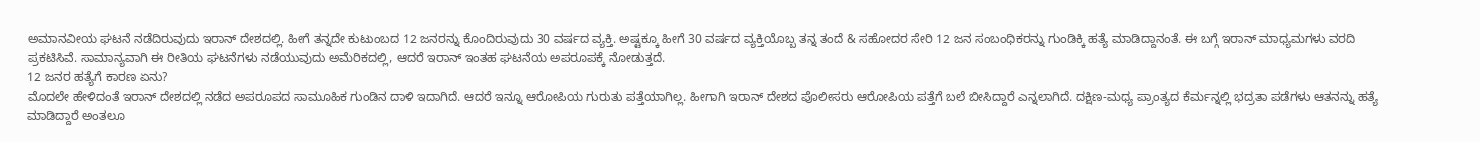ಅಮಾನವೀಯ ಘಟನೆ ನಡೆದಿರುವುದು ಇರಾನ್ ದೇಶದಲ್ಲಿ. ಹೀಗೆ ತನ್ನದೇ ಕುಟುಂಬದ 12 ಜನರನ್ನು ಕೊಂದಿರುವುದು 30 ವರ್ಷದ ವ್ಯಕ್ತಿ. ಅಷ್ಟಕ್ಕೂ ಹೀಗೆ 30 ವರ್ಷದ ವ್ಯಕ್ತಿಯೊಬ್ಬ ತನ್ನ ತಂದೆ & ಸಹೋದರ ಸೇರಿ 12 ಜನ ಸಂಬಂಧಿಕರನ್ನು ಗುಂಡಿಕ್ಕಿ ಹತ್ಯೆ ಮಾಡಿದ್ದಾನಂತೆ. ಈ ಬಗ್ಗೆ ಇರಾನ್ ಮಾಧ್ಯಮಗಳು ವರದಿ ಪ್ರಕಟಿಸಿವೆ. ಸಾಮಾನ್ಯವಾಗಿ ಈ ರೀತಿಯ ಘಟನೆಗಳು ನಡೆಯುವುದು ಅಮೆರಿಕದಲ್ಲಿ, ಆದರೆ ಇರಾನ್ ಇಂತಹ ಘಟನೆಯ ಅಪರೂಪಕ್ಕೆ ನೋಡುತ್ತದೆ.
12 ಜನರ ಹತ್ಯೆಗೆ ಕಾರಣ ಏನು?
ಮೊದಲೇ ಹೇಳಿದಂತೆ ಇರಾನ್ ದೇಶದಲ್ಲಿ ನಡೆದ ಅಪರೂಪದ ಸಾಮೂಹಿಕ ಗುಂಡಿನ ದಾಳಿ ಇದಾಗಿದೆ. ಆದರೆ ಇನ್ನೂ ಆರೋಪಿಯ ಗುರುತು ಪತ್ತೆಯಾಗಿಲ್ಲ. ಹೀಗಾಗಿ ಇರಾನ್ ದೇಶದ ಪೊಲೀಸರು ಆರೋಪಿಯ ಪತ್ತೆಗೆ ಬಲೆ ಬೀಸಿದ್ದಾರೆ ಎನ್ನಲಾಗಿದೆ. ದಕ್ಷಿಣ-ಮಧ್ಯ ಪ್ರಾಂತ್ಯದ ಕೆರ್ಮನ್ನಲ್ಲಿ ಭದ್ರತಾ ಪಡೆಗಳು ಆತನನ್ನು ಹತ್ಯೆ ಮಾಡಿದ್ದಾರೆ ಅಂತಲೂ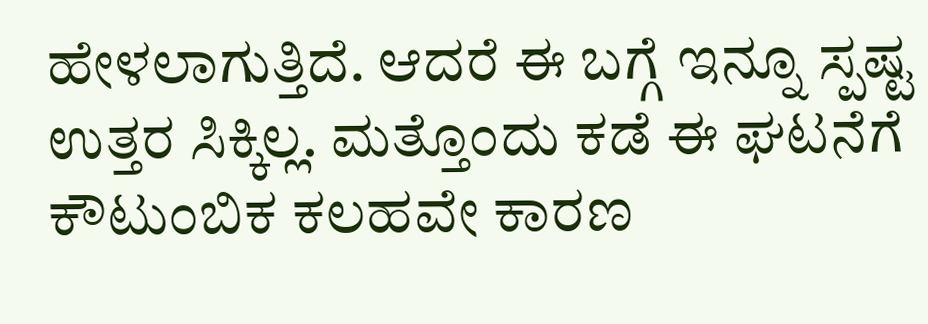ಹೇಳಲಾಗುತ್ತಿದೆ. ಆದರೆ ಈ ಬಗ್ಗೆ ಇನ್ನೂ ಸ್ಪಷ್ಟ ಉತ್ತರ ಸಿಕ್ಕಿಲ್ಲ. ಮತ್ತೊಂದು ಕಡೆ ಈ ಘಟನೆಗೆ ಕೌಟುಂಬಿಕ ಕಲಹವೇ ಕಾರಣ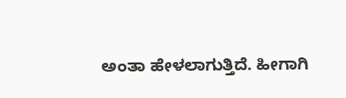ಅಂತಾ ಹೇಳಲಾಗುತ್ತಿದೆ. ಹೀಗಾಗಿ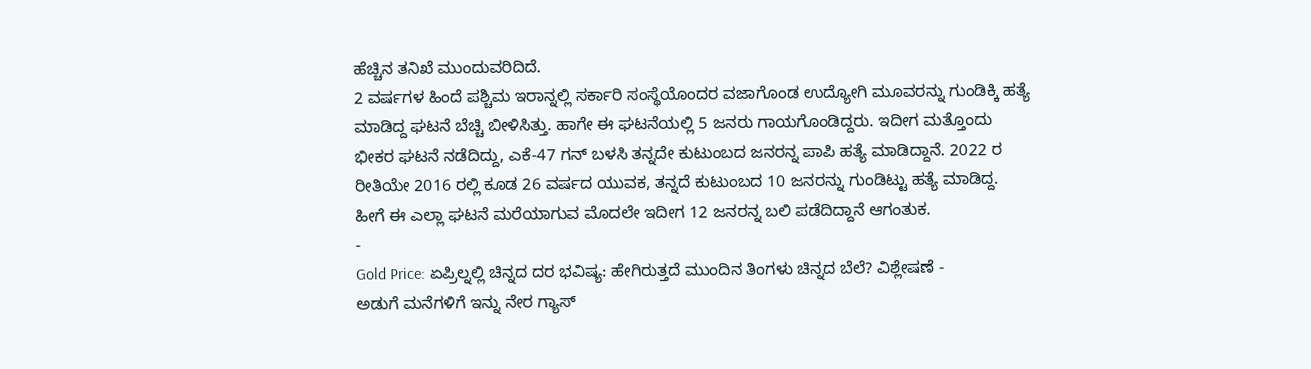ಹೆಚ್ಚಿನ ತನಿಖೆ ಮುಂದುವರಿದಿದೆ.
2 ವರ್ಷಗಳ ಹಿಂದೆ ಪಶ್ಚಿಮ ಇರಾನ್ನಲ್ಲಿ ಸರ್ಕಾರಿ ಸಂಸ್ಥೆಯೊಂದರ ವಜಾಗೊಂಡ ಉದ್ಯೋಗಿ ಮೂವರನ್ನು ಗುಂಡಿಕ್ಕಿ ಹತ್ಯೆ ಮಾಡಿದ್ದ ಘಟನೆ ಬೆಚ್ಚಿ ಬೀಳಿಸಿತ್ತು. ಹಾಗೇ ಈ ಘಟನೆಯಲ್ಲಿ 5 ಜನರು ಗಾಯಗೊಂಡಿದ್ದರು. ಇದೀಗ ಮತ್ತೊಂದು ಭೀಕರ ಘಟನೆ ನಡೆದಿದ್ದು, ಎಕೆ-47 ಗನ್ ಬಳಸಿ ತನ್ನದೇ ಕುಟುಂಬದ ಜನರನ್ನ ಪಾಪಿ ಹತ್ಯೆ ಮಾಡಿದ್ದಾನೆ. 2022 ರ ರೀತಿಯೇ 2016 ರಲ್ಲಿ ಕೂಡ 26 ವರ್ಷದ ಯುವಕ, ತನ್ನದೆ ಕುಟುಂಬದ 10 ಜನರನ್ನು ಗುಂಡಿಟ್ಟು ಹತ್ಯೆ ಮಾಡಿದ್ದ. ಹೀಗೆ ಈ ಎಲ್ಲಾ ಘಟನೆ ಮರೆಯಾಗುವ ಮೊದಲೇ ಇದೀಗ 12 ಜನರನ್ನ ಬಲಿ ಪಡೆದಿದ್ದಾನೆ ಆಗಂತುಕ.
-
Gold Price: ಏಪ್ರಿಲ್ನಲ್ಲಿ ಚಿನ್ನದ ದರ ಭವಿಷ್ಯ: ಹೇಗಿರುತ್ತದೆ ಮುಂದಿನ ತಿಂಗಳು ಚಿನ್ನದ ಬೆಲೆ? ವಿಶ್ಲೇಷಣೆ -
ಅಡುಗೆ ಮನೆಗಳಿಗೆ ಇನ್ನು ನೇರ ಗ್ಯಾಸ್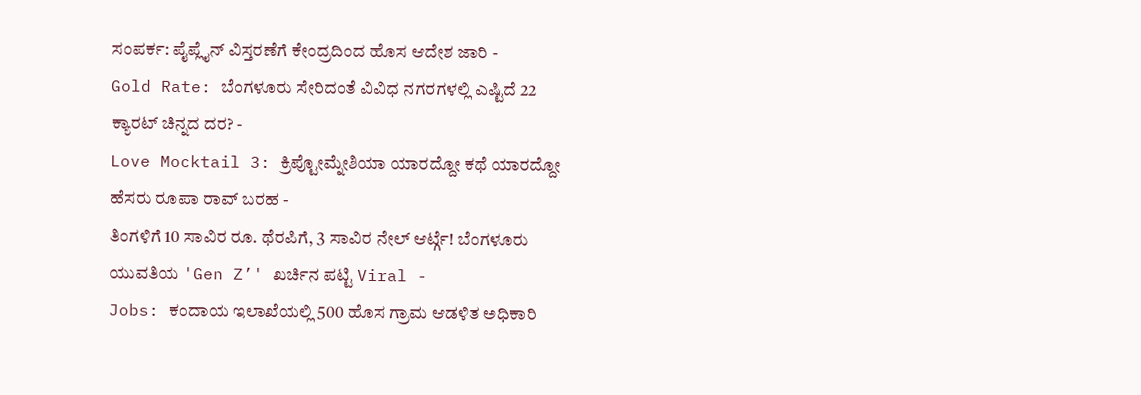ಸಂಪರ್ಕ: ಪೈಪ್ಲೈನ್ ವಿಸ್ತರಣೆಗೆ ಕೇಂದ್ರದಿಂದ ಹೊಸ ಆದೇಶ ಜಾರಿ -
Gold Rate: ಬೆಂಗಳೂರು ಸೇರಿದಂತೆ ವಿವಿಧ ನಗರಗಳಲ್ಲಿ ಎಷ್ಟಿದೆ 22 ಕ್ಯಾರಟ್ ಚಿನ್ನದ ದರ? -
Love Mocktail 3: ಕ್ರಿಪ್ಟೋಮ್ನೇಶಿಯಾ ಯಾರದ್ದೋ ಕಥೆ ಯಾರದ್ದೋ ಹೆಸರು ರೂಪಾ ರಾವ್ ಬರಹ -
ತಿಂಗಳಿಗೆ 10 ಸಾವಿರ ರೂ. ಥೆರಪಿಗೆ, 3 ಸಾವಿರ ನೇಲ್ ಆರ್ಟ್ಗೆ! ಬೆಂಗಳೂರು ಯುವತಿಯ 'Gen Z’' ಖರ್ಚಿನ ಪಟ್ಟಿ Viral -
Jobs: ಕಂದಾಯ ಇಲಾಖೆಯಲ್ಲಿ 500 ಹೊಸ ಗ್ರಾಮ ಆಡಳಿತ ಅಧಿಕಾರಿ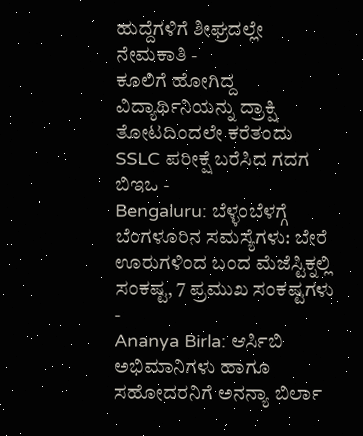ಹುದ್ದೆಗಳಿಗೆ ಶೀಘ್ರದಲ್ಲೇ ನೇಮಕಾತಿ -
ಕೂಲಿಗೆ ಹೋಗಿದ್ದ ವಿದ್ಯಾರ್ಥಿನಿಯನ್ನು ದ್ರಾಕ್ಷಿ ತೋಟದಿಂದಲೇ ಕರೆತಂದು SSLC ಪರೀಕ್ಷೆ ಬರೆಸಿದ ಗದಗ ಬಿಇಒ -
Bengaluru: ಬೆಳ್ಳಂಬೆಳಗ್ಗೆ ಬೆಂಗಳೂರಿನ ಸಮಸ್ಯೆಗಳು: ಬೇರೆ ಊರುಗಳಿಂದ ಬಂದ ಮೆಜೆಸ್ಟಿಕ್ನಲ್ಲಿ ಸಂಕಷ್ಟ, 7 ಪ್ರಮುಖ ಸಂಕಷ್ಟಗಳು -
Ananya Birla: ಆರ್ಸಿಬಿ ಅಭಿಮಾನಿಗಳು ಹಾಗೂ ಸಹೋದರನಿಗೆ ಅನನ್ಯಾ ಬಿರ್ಲಾ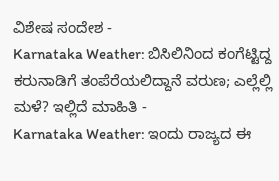ವಿಶೇಷ ಸಂದೇಶ -
Karnataka Weather: ಬಿಸಿಲಿನಿಂದ ಕಂಗೆಟ್ಟಿದ್ದ ಕರುನಾಡಿಗೆ ತಂಪೆರೆಯಲಿದ್ದಾನೆ ವರುಣ; ಎಲ್ಲೆಲ್ಲಿ ಮಳೆ? ಇಲ್ಲಿದೆ ಮಾಹಿತಿ -
Karnataka Weather: ಇಂದು ರಾಜ್ಯದ ಈ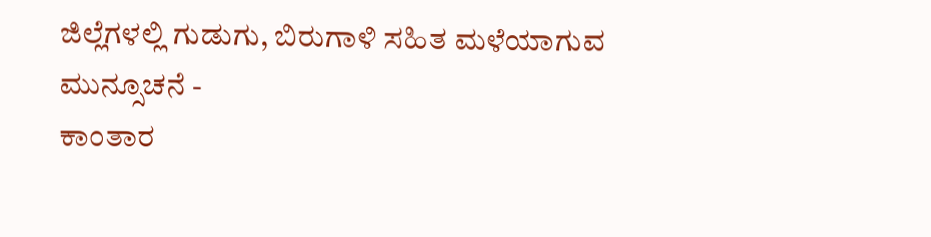ಜಿಲ್ಲೆಗಳಲ್ಲಿ ಗುಡುಗು, ಬಿರುಗಾಳಿ ಸಹಿತ ಮಳೆಯಾಗುವ ಮುನ್ಸೂಚನೆ -
ಕಾಂತಾರ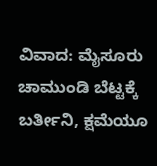ವಿವಾದ: ಮೈಸೂರು ಚಾಮುಂಡಿ ಬೆಟ್ಟಕ್ಕೆ ಬರ್ತೀನಿ, ಕ್ಷಮೆಯೂ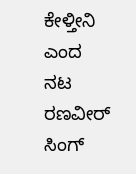ಕೇಳ್ತೀನಿ ಎಂದ ನಟ ರಣವೀರ್ ಸಿಂಗ್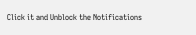Click it and Unblock the Notifications